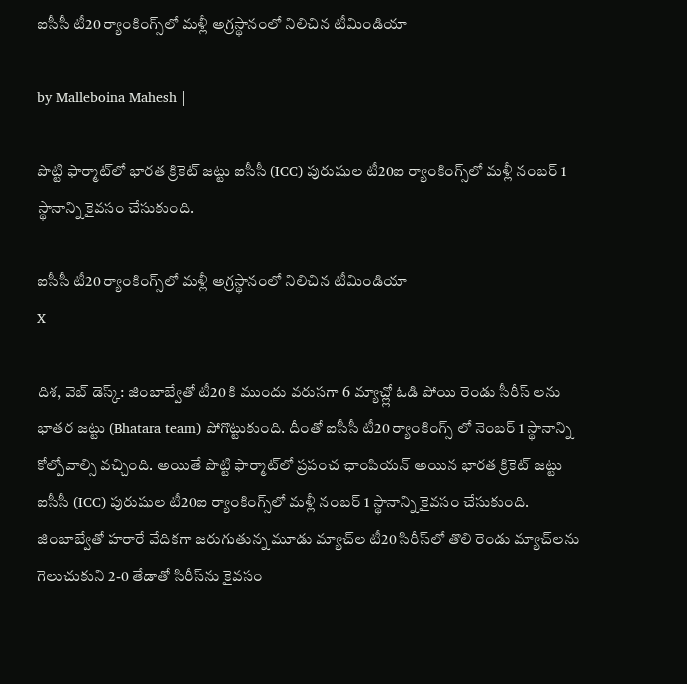ఐసీసీ టీ20 ర్యాంకింగ్స్‌లో మళ్లీ అగ్రస్థానంలో నిలిచిన టీమిండియా

by Malleboina Mahesh |

పొట్టి ఫార్మాట్‌లో భారత క్రికెట్ జట్టు ఐసీసీ (ICC) పురుషుల టీ20ఐ ర్యాంకింగ్స్‌లో మళ్లీ నంబర్ 1 స్థానాన్ని కైవసం చేసుకుంది.

ఐసీసీ టీ20 ర్యాంకింగ్స్‌లో మళ్లీ అగ్రస్థానంలో నిలిచిన టీమిండియా
X

దిశ, వెబ్ డెస్క్: జింబాబ్వేతో టీ20 కి ముందు వరుసగా 6 మ్యాచ్ల్లో ఓడి పోయి రెండు సీరీస్ లను భాతర జట్టు (Bhatara team) పోగొట్టుకుంది. దీంతో ఐసీసీ టీ20 ర్యాంకింగ్స్ లో నెంబర్ 1 స్థానాన్ని కోల్పోవాల్సి వచ్చింది. అయితే పొట్టి ఫార్మాట్‌లో ప్రపంచ ఛాంపియన్ అయిన భారత క్రికెట్ జట్టు ఐసీసీ (ICC) పురుషుల టీ20ఐ ర్యాంకింగ్స్‌లో మళ్లీ నంబర్ 1 స్థానాన్ని కైవసం చేసుకుంది. జింబాబ్వేతో హరారే వేదికగా జరుగుతున్న మూడు మ్యాచ్‌ల టీ20 సిరీస్‌లో తొలి రెండు మ్యాచ్‌లను గెలుచుకుని 2-0 తేడాతో సిరీస్‌ను కైవసం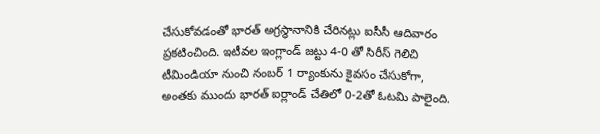చేసుకోవడంతో భారత్ అగ్రస్థానానికి చేరినట్లు ఐసీసీ ఆదివారం ప్రకటించింది. ఇటీవల ఇంగ్లాండ్ జట్టు 4-0 తో సిరీస్ గెలిచి టీమిండియా నుంచి నంబర్ 1 ర్యాంకును కైవసం చేసుకోగా, అంతకు ముందు భారత్ ఐర్లాండ్ చేతిలో 0-2తో ఓటమి పాలైంది.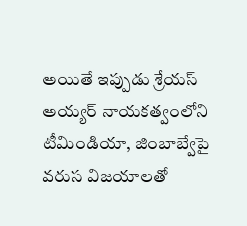అయితే ఇప్పుడు శ్రేయస్ అయ్యర్ నాయకత్వంలోని టీమిండియా, జింబాబ్వేపై వరుస విజయాలతో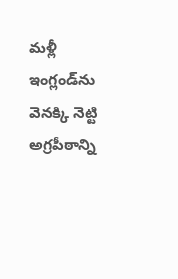మళ్లీ ఇంగ్లండ్‌ను వెనక్కి నెట్టి అగ్రపీఠాన్ని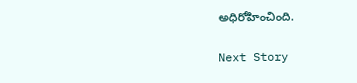అధిరోహించింది.

Next Story